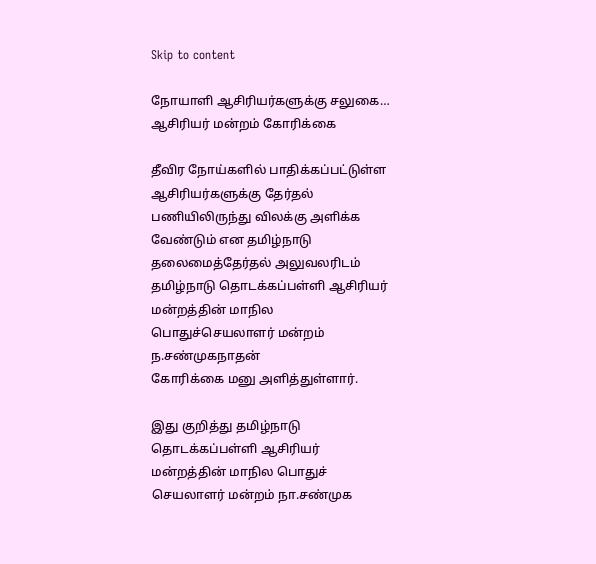Skip to content

நோயாளி ஆசிரியர்களுக்கு சலுகை… ஆசிரியர் மன்றம் கோரிக்கை

தீவிர நோய்களில் பாதிக்கப்பட்டுள்ள ஆசிரியர்களுக்கு தேர்தல் பணியிலிருந்து விலக்கு அளிக்க வேண்டும் என தமிழ்நாடு தலைமைத்தேர்தல் அலுவலரிடம்
தமிழ்நாடு தொடக்கப்பள்ளி ஆசிரியர் மன்றத்தின் மாநில பொதுச்செயலாளர் மன்றம் ந.சண்முகநாதன்
கோரிக்கை மனு அளித்துள்ளார்.

இது குறித்து தமிழ்நாடு தொடக்கப்பள்ளி ஆசிரியர் மன்றத்தின் மாநில பொதுச் செயலாளர் மன்றம் நா.சண்முக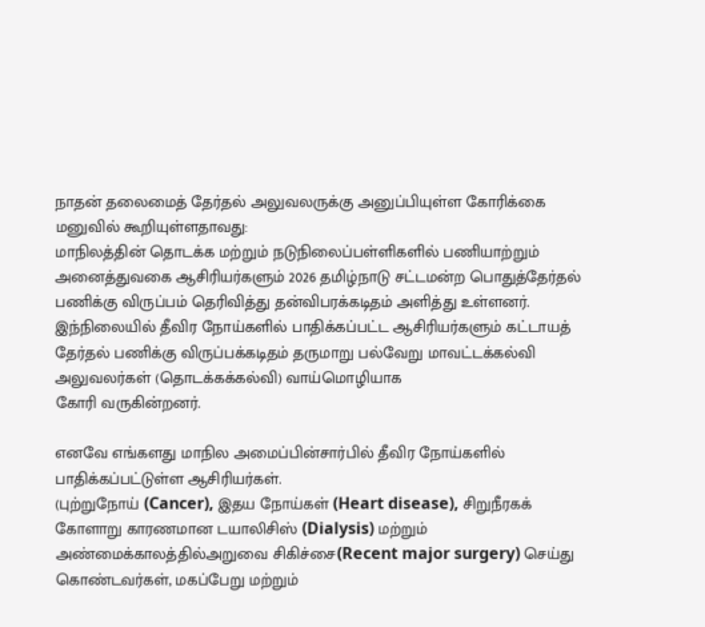நாதன் தலைமைத் தேர்தல் அலுவலருக்கு அனுப்பியுள்ள கோரிக்கை மனுவில் கூறியுள்ளதாவது:
மாநிலத்தின் தொடக்க மற்றும் நடுநிலைப்பள்ளிகளில் பணியாற்றும் அனைத்துவகை ஆசிரியர்களும் 2026 தமிழ்நாடு சட்டமன்ற பொதுத்தேர்தல் பணிக்கு விருப்பம் தெரிவித்து தன்விபரக்கடிதம் அளித்து உள்ளனர். இந்நிலையில் தீவிர நோய்களில் பாதிக்கப்பட்ட ஆசிரியர்களும் கட்டாயத் தேர்தல் பணிக்கு விருப்பக்கடிதம் தருமாறு பல்வேறு மாவட்டக்கல்வி அலுவலர்கள் (தொடக்கக்கல்வி) வாய்மொழியாக
கோரி வருகின்றனர்.

எனவே எங்களது மாநில அமைப்பின்சார்பில் தீவிர நோய்களில் பாதிக்கப்பட்டுள்ள ஆசிரியர்கள்.
(புற்றுநோய் (Cancer), இதய நோய்கள் (Heart disease), சிறுநீரகக் கோளாறு காரணமான டயாலிசிஸ் (Dialysis) மற்றும் அண்மைக்காலத்தில்அறுவை சிகிச்சை(Recent major surgery) செய்து கொண்டவர்கள், மகப்பேறு மற்றும்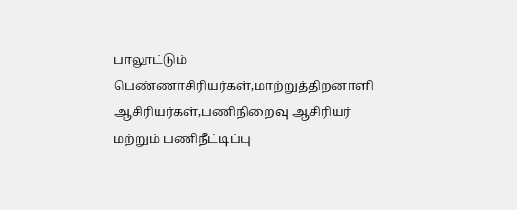பாலூட்டும் பெண்ணாசிரியர்கள்,மாற்றுத்திறனாளி ஆசிரியர்கள்,பணிநிறைவு ஆசிரியர் மற்றும் பணிநீட்டிப்பு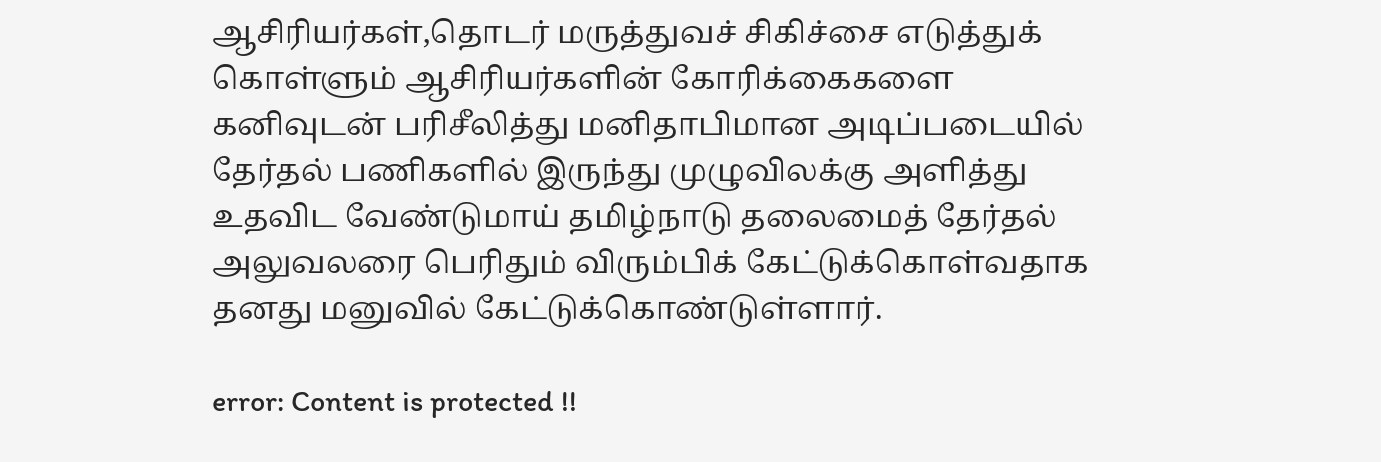ஆசிரியர்கள்,தொடர் மருத்துவச் சிகிச்சை எடுத்துக் கொள்ளும் ஆசிரியர்களின் கோரிக்கைகளை கனிவுடன்‌ பரிசீலித்து ‌மனிதாபிமான அடிப்படையில் தேர்தல் பணிகளில் இருந்து முழுவிலக்கு அளித்து உதவிட வேண்டுமாய் தமிழ்நாடு தலைமைத் தேர்தல் அலுவலரை பெரிதும் விரும்பிக் கேட்டுக்கொள்வதாக தனது மனுவில் கேட்டுக்கொண்டுள்ளார்.

error: Content is protected !!